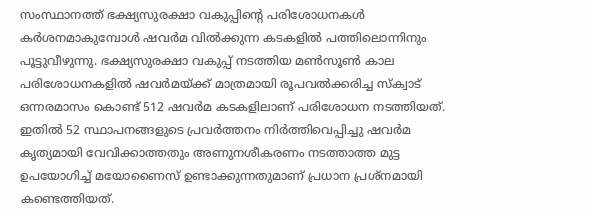സംസ്ഥാനത്ത് ഭക്ഷ്യസുരക്ഷാ വകുപ്പിന്റെ പരിശോധനകൾ കർശനമാകുമ്പോൾ ഷവർമ വിൽക്കുന്ന കടകളിൽ പത്തിലൊന്നിനും പൂട്ടുവീഴുന്നു. ഭക്ഷ്യസുരക്ഷാ വകുപ്പ് നടത്തിയ മൺസൂൺ കാല പരിശോധനകളിൽ ഷവർമയ്ക്ക് മാത്രമായി രൂപവൽക്കരിച്ച സ്ക്വാട് ഒന്നരമാസം കൊണ്ട് 512 ഷവർമ കടകളിലാണ് പരിശോധന നടത്തിയത്. ഇതിൽ 52 സ്ഥാപനങ്ങളുടെ പ്രവർത്തനം നിർത്തിവെപ്പിച്ചു ഷവർമ കൃത്യമായി വേവിക്കാത്തതും അണുനശീകരണം നടത്താത്ത മുട്ട ഉപയോഗിച്ച് മയോണൈസ് ഉണ്ടാക്കുന്നതുമാണ് പ്രധാന പ്രശ്നമായി കണ്ടെത്തിയത്.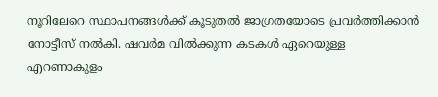നൂറിലേറെ സ്ഥാപനങ്ങൾക്ക് കൂടുതൽ ജാഗ്രതയോടെ പ്രവർത്തിക്കാൻ നോട്ടീസ് നൽകി. ഷവർമ വിൽക്കുന്ന കടകൾ ഏറെയുള്ള എറണാകുളം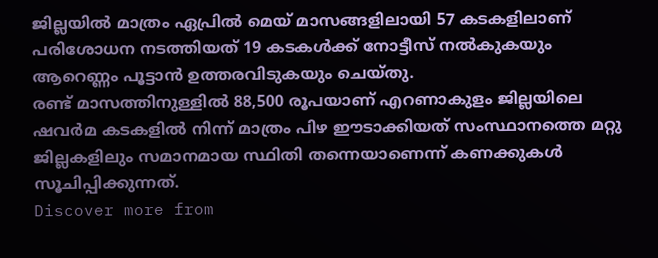ജില്ലയിൽ മാത്രം ഏപ്രിൽ മെയ് മാസങ്ങളിലായി 57 കടകളിലാണ് പരിശോധന നടത്തിയത് 19 കടകൾക്ക് നോട്ടീസ് നൽകുകയും ആറെണ്ണം പൂട്ടാൻ ഉത്തരവിടുകയും ചെയ്തു.
രണ്ട് മാസത്തിനുള്ളിൽ 88,500 രൂപയാണ് എറണാകുളം ജില്ലയിലെ ഷവർമ കടകളിൽ നിന്ന് മാത്രം പിഴ ഈടാക്കിയത് സംസ്ഥാനത്തെ മറ്റു ജില്ലകളിലും സമാനമായ സ്ഥിതി തന്നെയാണെന്ന് കണക്കുകൾ സൂചിപ്പിക്കുന്നത്.
Discover more from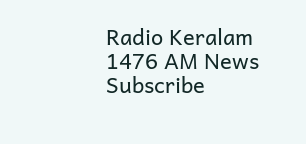Radio Keralam 1476 AM News
Subscribe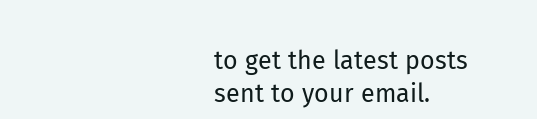to get the latest posts sent to your email.